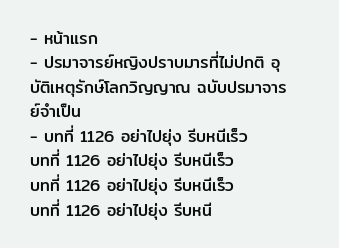- หน้าแรก
- ปรมาจารย์หญิงปราบมารที่ไม่ปกติ อุบัติเหตุรักษ์โลกวิญญาณ ฉบับปรมาจารย์จำเป็น
- บทที่ 1126 อย่าไปยุ่ง รีบหนีเร็ว
บทที่ 1126 อย่าไปยุ่ง รีบหนีเร็ว
บทที่ 1126 อย่าไปยุ่ง รีบหนีเร็ว
บทที่ 1126 อย่าไปยุ่ง รีบหนี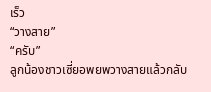เร็ว
“วางสาย”
“ครับ”
ลูกน้องชาวเซี่ยอพยพวางสายแล้วกลับ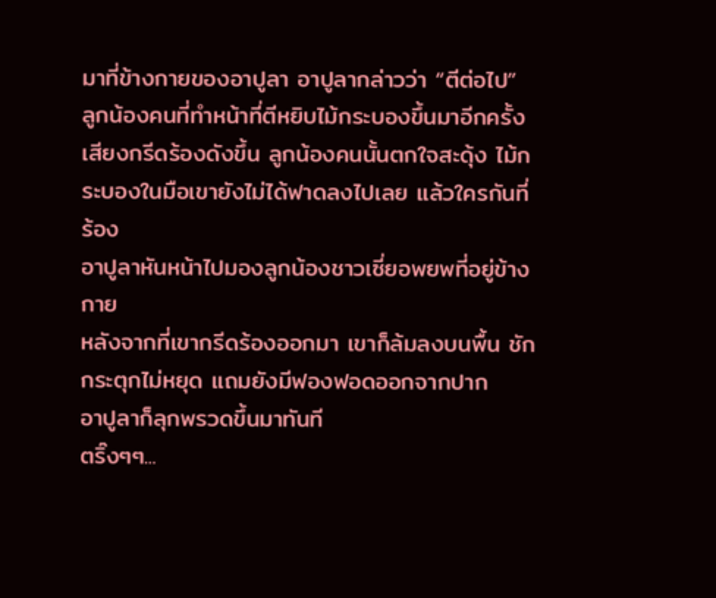มาที่ข้างกายของอาปูลา อาปูลากล่าวว่า “ตีต่อไป”
ลูกน้องคนที่ทำหน้าที่ตีหยิบไม้กระบองขึ้นมาอีกครั้ง เสียงกรีดร้องดังขึ้น ลูกน้องคนนั้นตกใจสะดุ้ง ไม้กระบองในมือเขายังไม่ได้ฟาดลงไปเลย แล้วใครกันที่ร้อง
อาปูลาหันหน้าไปมองลูกน้องชาวเซี่ยอพยพที่อยู่ข้างกาย
หลังจากที่เขากรีดร้องออกมา เขาก็ล้มลงบนพื้น ชักกระตุกไม่หยุด แถมยังมีฟองฟอดออกจากปาก
อาปูลาก็ลุกพรวดขึ้นมาทันที
ตริ๊งๆๆ...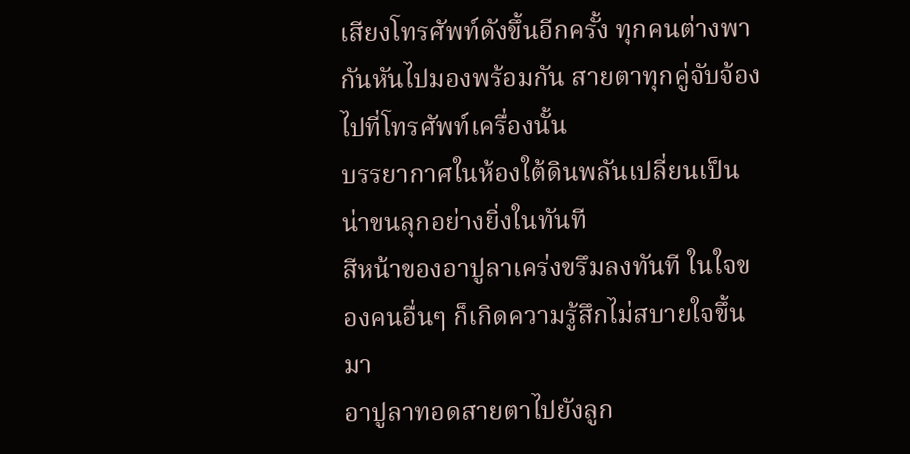เสียงโทรศัพท์ดังขึ้นอีกครั้ง ทุกคนต่างพากันหันไปมองพร้อมกัน สายตาทุกคู่จับจ้องไปที่โทรศัพท์เครื่องนั้น
บรรยากาศในห้องใต้ดินพลันเปลี่ยนเป็นน่าขนลุกอย่างยิ่งในทันที
สีหน้าของอาปูลาเคร่งขรึมลงทันที ในใจของคนอื่นๆ ก็เกิดความรู้สึกไม่สบายใจขึ้นมา
อาปูลาทอดสายตาไปยังลูก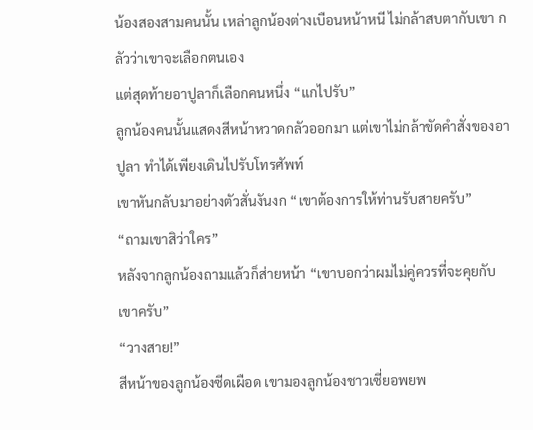น้องสองสามคนนั้น เหล่าลูกน้องต่างเบือนหน้าหนี ไม่กล้าสบตากับเขา กลัวว่าเขาจะเลือกตนเอง
แต่สุดท้ายอาปูลาก็เลือกคนหนึ่ง “แกไปรับ”
ลูกน้องคนนั้นแสดงสีหน้าหวาดกลัวออกมา แต่เขาไม่กล้าขัดคำสั่งของอาปูลา ทำได้เพียงเดินไปรับโทรศัพท์
เขาหันกลับมาอย่างตัวสั่นงันงก “เขาต้องการให้ท่านรับสายครับ”
“ถามเขาสิว่าใคร”
หลังจากลูกน้องถามแล้วก็ส่ายหน้า “เขาบอกว่าผมไม่คู่ควรที่จะคุยกับเขาครับ”
“วางสาย!”
สีหน้าของลูกน้องซีดเผือด เขามองลูกน้องชาวเซี่ยอพยพ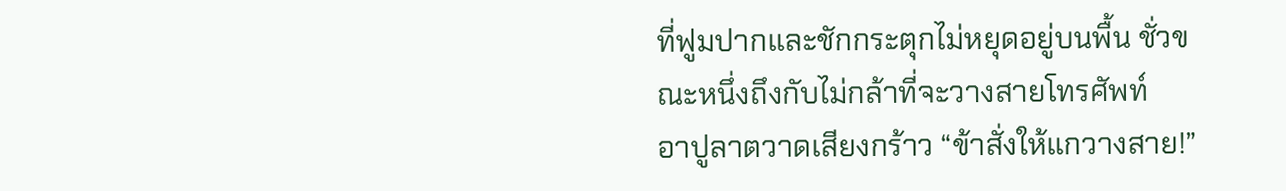ที่ฟูมปากและชักกระตุกไม่หยุดอยู่บนพื้น ชั่วขณะหนึ่งถึงกับไม่กล้าที่จะวางสายโทรศัพท์
อาปูลาตวาดเสียงกร้าว “ข้าสั่งให้แกวางสาย!”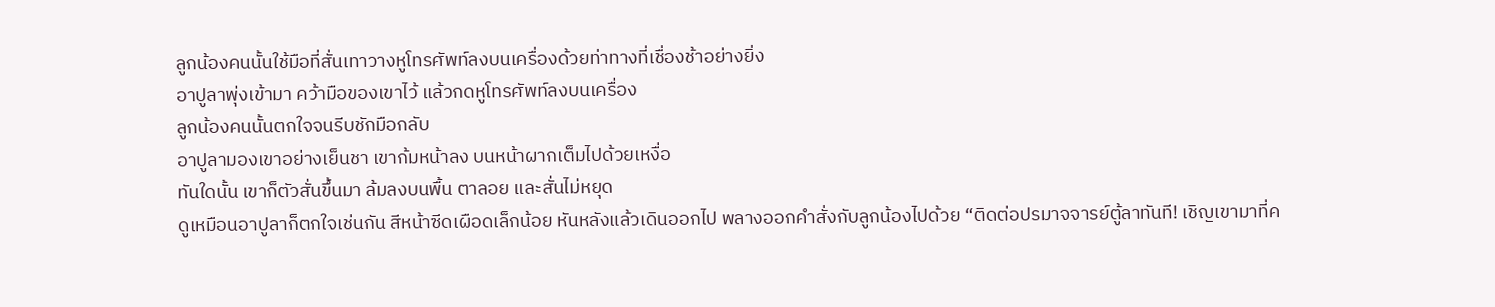ลูกน้องคนนั้นใช้มือที่สั่นเทาวางหูโทรศัพท์ลงบนเครื่องด้วยท่าทางที่เชื่องช้าอย่างยิ่ง
อาปูลาพุ่งเข้ามา คว้ามือของเขาไว้ แล้วกดหูโทรศัพท์ลงบนเครื่อง
ลูกน้องคนนั้นตกใจจนรีบชักมือกลับ
อาปูลามองเขาอย่างเย็นชา เขาก้มหน้าลง บนหน้าผากเต็มไปด้วยเหงื่อ
ทันใดนั้น เขาก็ตัวสั่นขึ้นมา ล้มลงบนพื้น ตาลอย และสั่นไม่หยุด
ดูเหมือนอาปูลาก็ตกใจเช่นกัน สีหน้าซีดเผือดเล็กน้อย หันหลังแล้วเดินออกไป พลางออกคำสั่งกับลูกน้องไปด้วย “ติดต่อปรมาจจารย์ตู้ลาทันที! เชิญเขามาที่ค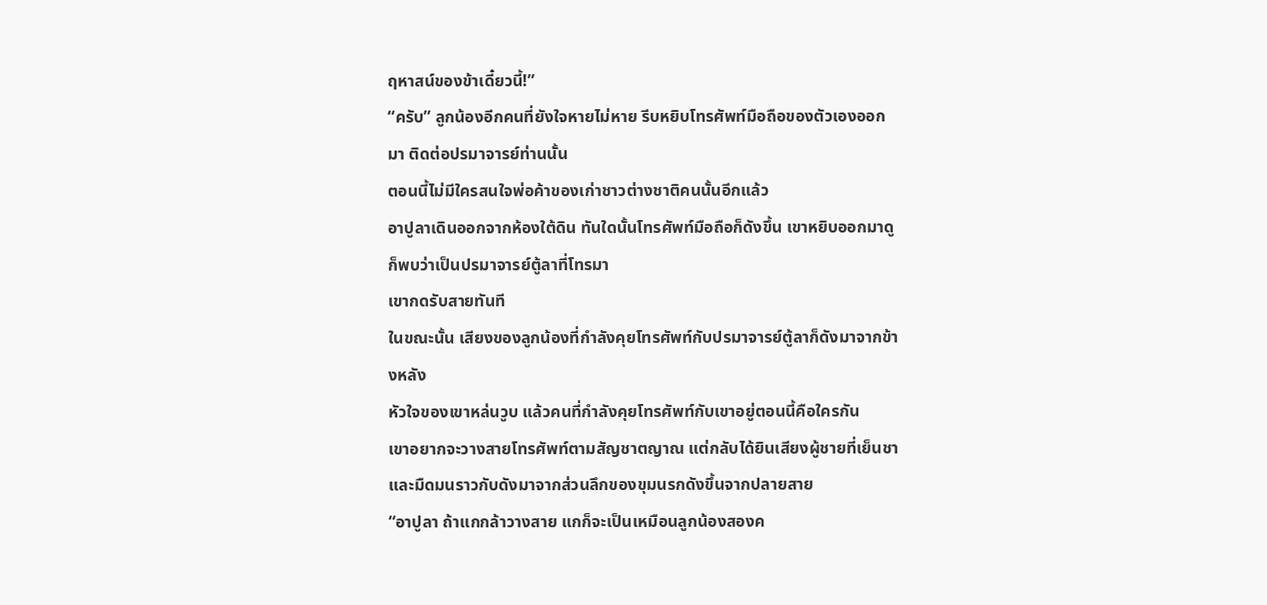ฤหาสน์ของข้าเดี๋ยวนี้!”
“ครับ” ลูกน้องอีกคนที่ยังใจหายไม่หาย รีบหยิบโทรศัพท์มือถือของตัวเองออกมา ติดต่อปรมาจารย์ท่านนั้น
ตอนนี้ไม่มีใครสนใจพ่อค้าของเก่าชาวต่างชาติคนนั้นอีกแล้ว
อาปูลาเดินออกจากห้องใต้ดิน ทันใดนั้นโทรศัพท์มือถือก็ดังขึ้น เขาหยิบออกมาดูก็พบว่าเป็นปรมาจารย์ตู้ลาที่โทรมา
เขากดรับสายทันที
ในขณะนั้น เสียงของลูกน้องที่กำลังคุยโทรศัพท์กับปรมาจารย์ตู้ลาก็ดังมาจากข้างหลัง
หัวใจของเขาหล่นวูบ แล้วคนที่กำลังคุยโทรศัพท์กับเขาอยู่ตอนนี้คือใครกัน
เขาอยากจะวางสายโทรศัพท์ตามสัญชาตญาณ แต่กลับได้ยินเสียงผู้ชายที่เย็นชาและมืดมนราวกับดังมาจากส่วนลึกของขุมนรกดังขึ้นจากปลายสาย
“อาปูลา ถ้าแกกล้าวางสาย แกก็จะเป็นเหมือนลูกน้องสองค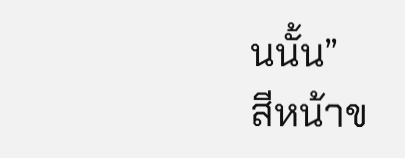นนั้น”
สีหน้าข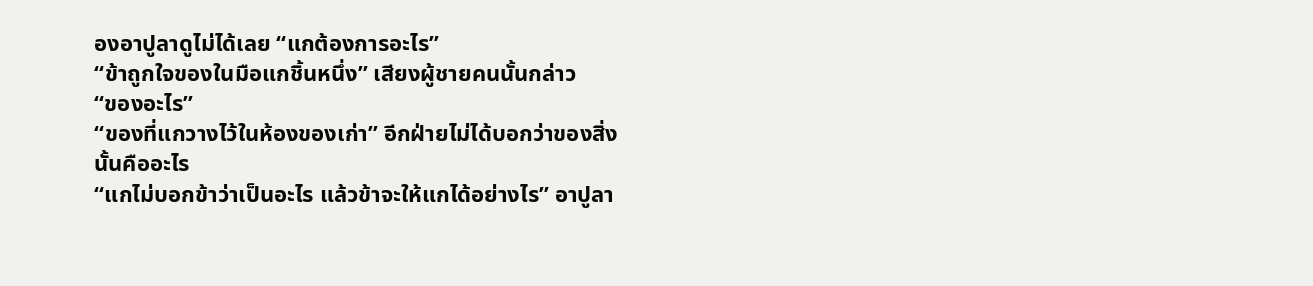องอาปูลาดูไม่ได้เลย “แกต้องการอะไร”
“ข้าถูกใจของในมือแกชิ้นหนึ่ง” เสียงผู้ชายคนนั้นกล่าว
“ของอะไร”
“ของที่แกวางไว้ในห้องของเก่า” อีกฝ่ายไม่ได้บอกว่าของสิ่งนั้นคืออะไร
“แกไม่บอกข้าว่าเป็นอะไร แล้วข้าจะให้แกได้อย่างไร” อาปูลา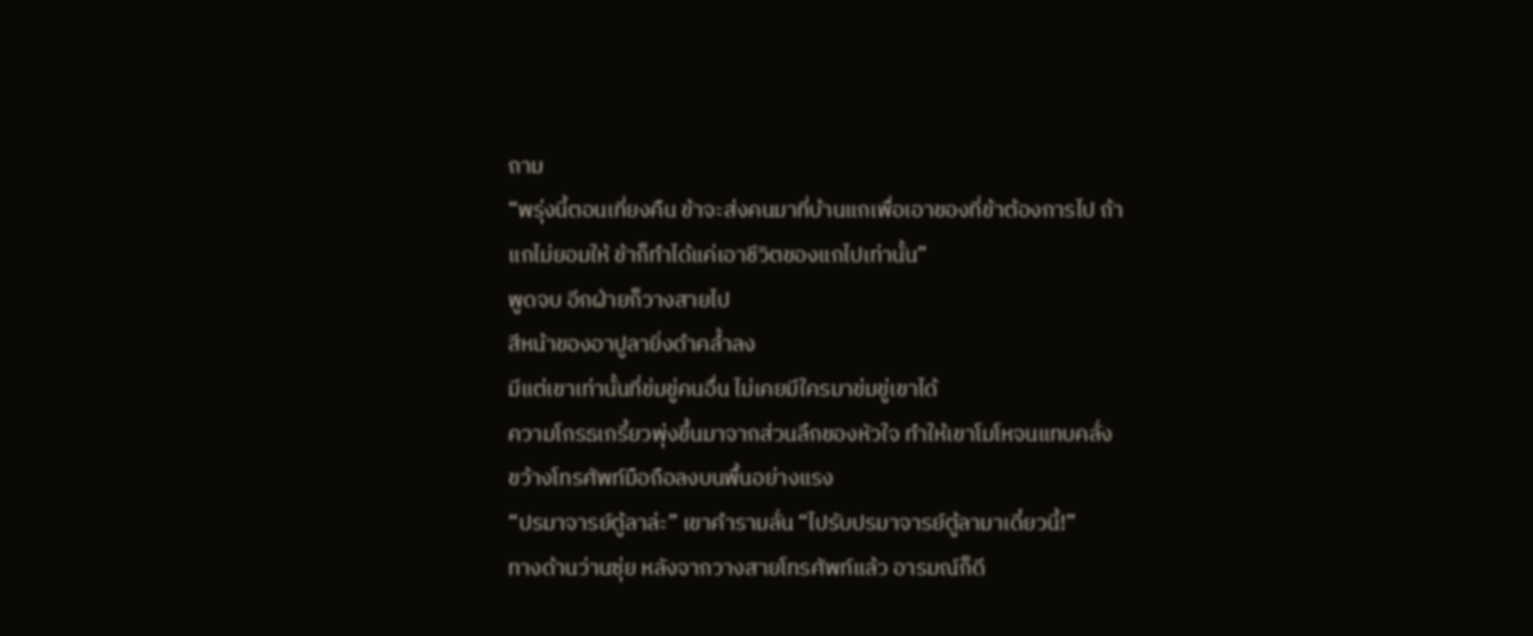ถาม
“พรุ่งนี้ตอนเที่ยงคืน ข้าจะส่งคนมาที่บ้านแกเพื่อเอาของที่ข้าต้องการไป ถ้าแกไม่ยอมให้ ข้าก็ทำได้แค่เอาชีวิตของแกไปเท่านั้น”
พูดจบ อีกฝ่ายก็วางสายไป
สีหน้าของอาปูลายิ่งดำคล้ำลง
มีแต่เขาเท่านั้นที่ข่มขู่คนอื่น ไม่เคยมีใครมาข่มขู่เขาได้
ความโกรธเกรี้ยวพุ่งขึ้นมาจากส่วนลึกของหัวใจ ทำให้เขาโมโหจนแทบคลั่ง ขว้างโทรศัพท์มือถือลงบนพื้นอย่างแรง
“ปรมาจารย์ตู้ลาล่ะ” เขาคำรามลั่น “ไปรับปรมาจารย์ตู้ลามาเดี๋ยวนี้!”
ทางด้านว่านซุ่ย หลังจากวางสายโทรศัพท์แล้ว อารมณ์ก็ดี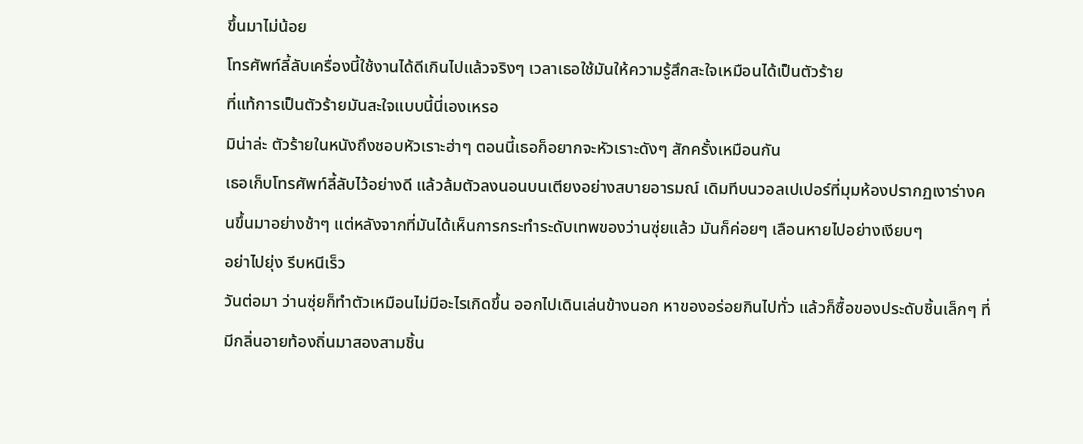ขึ้นมาไม่น้อย
โทรศัพท์ลี้ลับเครื่องนี้ใช้งานได้ดีเกินไปแล้วจริงๆ เวลาเธอใช้มันให้ความรู้สึกสะใจเหมือนได้เป็นตัวร้าย
ที่แท้การเป็นตัวร้ายมันสะใจแบบนี้นี่เองเหรอ
มิน่าล่ะ ตัวร้ายในหนังถึงชอบหัวเราะฮ่าๆ ตอนนี้เธอก็อยากจะหัวเราะดังๆ สักครั้งเหมือนกัน
เธอเก็บโทรศัพท์ลี้ลับไว้อย่างดี แล้วล้มตัวลงนอนบนเตียงอย่างสบายอารมณ์ เดิมทีบนวอลเปเปอร์ที่มุมห้องปรากฏเงาร่างคนขึ้นมาอย่างช้าๆ แต่หลังจากที่มันได้เห็นการกระทำระดับเทพของว่านซุ่ยแล้ว มันก็ค่อยๆ เลือนหายไปอย่างเงียบๆ
อย่าไปยุ่ง รีบหนีเร็ว
วันต่อมา ว่านซุ่ยก็ทำตัวเหมือนไม่มีอะไรเกิดขึ้น ออกไปเดินเล่นข้างนอก หาของอร่อยกินไปทั่ว แล้วก็ซื้อของประดับชิ้นเล็กๆ ที่มีกลิ่นอายท้องถิ่นมาสองสามชิ้น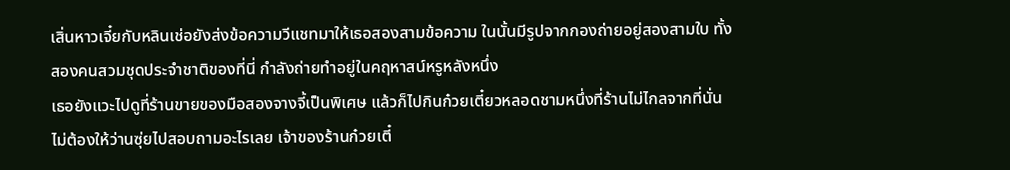เสิ่นหาวเจี๋ยกับหลินเช่อยังส่งข้อความวีแชทมาให้เธอสองสามข้อความ ในนั้นมีรูปจากกองถ่ายอยู่สองสามใบ ทั้งสองคนสวมชุดประจำชาติของที่นี่ กำลังถ่ายทำอยู่ในคฤหาสน์หรูหลังหนึ่ง
เธอยังแวะไปดูที่ร้านขายของมือสองจางจี้เป็นพิเศษ แล้วก็ไปกินก๋วยเตี๋ยวหลอดชามหนึ่งที่ร้านไม่ไกลจากที่นั่น
ไม่ต้องให้ว่านซุ่ยไปสอบถามอะไรเลย เจ้าของร้านก๋วยเตี๋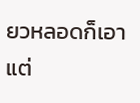ยวหลอดก็เอาแต่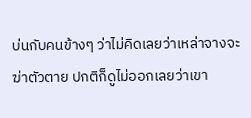บ่นกับคนข้างๆ ว่าไม่คิดเลยว่าเหล่าจางจะฆ่าตัวตาย ปกติก็ดูไม่ออกเลยว่าเขา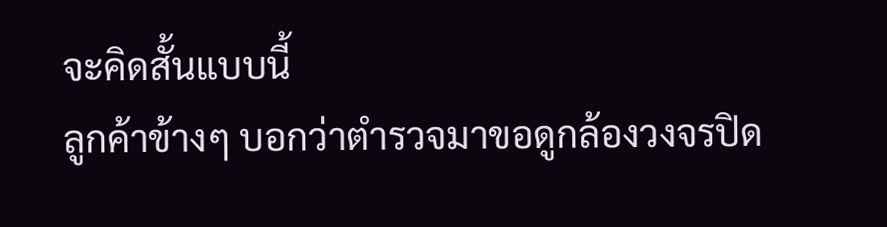จะคิดสั้นแบบนี้
ลูกค้าข้างๆ บอกว่าตำรวจมาขอดูกล้องวงจรปิด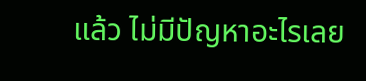แล้ว ไม่มีปัญหาอะไรเลย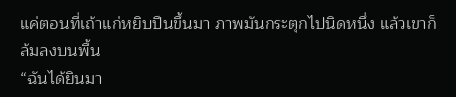แค่ตอนที่เถ้าแก่หยิบปืนขึ้นมา ภาพมันกระตุกไปนิดหนึ่ง แล้วเขาก็ล้มลงบนพื้น
“ฉันได้ยินมา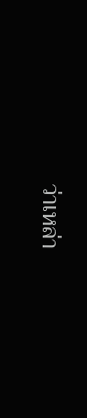ว่าเหล่า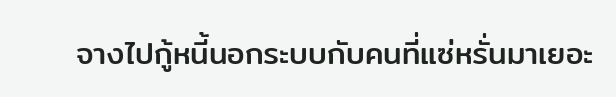จางไปกู้หนี้นอกระบบกับคนที่แซ่หรั่นมาเยอะ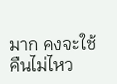มาก คงจะใช้คืนไม่ไหว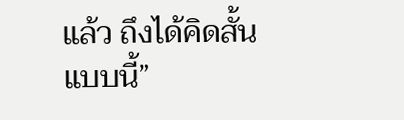แล้ว ถึงได้คิดสั้นแบบนี้”